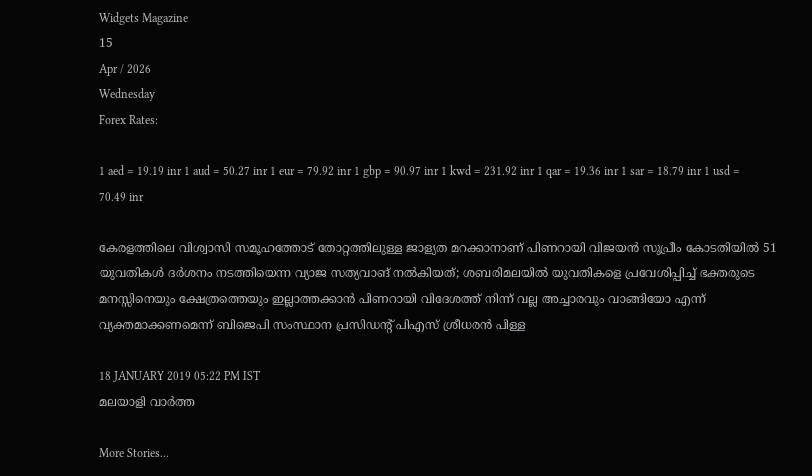Widgets Magazine
15
Apr / 2026
Wednesday
Forex Rates:

1 aed = 19.19 inr 1 aud = 50.27 inr 1 eur = 79.92 inr 1 gbp = 90.97 inr 1 kwd = 231.92 inr 1 qar = 19.36 inr 1 sar = 18.79 inr 1 usd = 70.49 inr

കേരളത്തിലെ വിശ്വാസി സമൂഹത്തോട് തോറ്റത്തിലുള്ള ജാള്യത മറക്കാനാണ് പിണറായി വിജയന്‍ സുപ്രീം കോടതിയില്‍ 51 യുവതികള്‍ ദര്‍ശനം നടത്തിയെന്ന വ്യാജ സത്യവാങ് നല്‍കിയത്; ശബരിമലയില്‍ യുവതികളെ പ്രവേശിപ്പിച്ച്‌ ഭക്തരുടെ മനസ്സിനെയും ക്ഷേത്രത്തെയും ഇല്ലാത്തക്കാന്‍ പിണറായി വിദേശത്ത് നിന്ന് വല്ല അച്ചാരവും വാങ്ങിയോ എന്ന് വ്യക്തമാക്കണമെന്ന് ബിജെപി സംസ്ഥാന പ്രസിഡന്റ് പിഎസ് ശ്രീധരന്‍ പിള്ള

18 JANUARY 2019 05:22 PM IST
മലയാളി വാര്‍ത്ത

More Stories...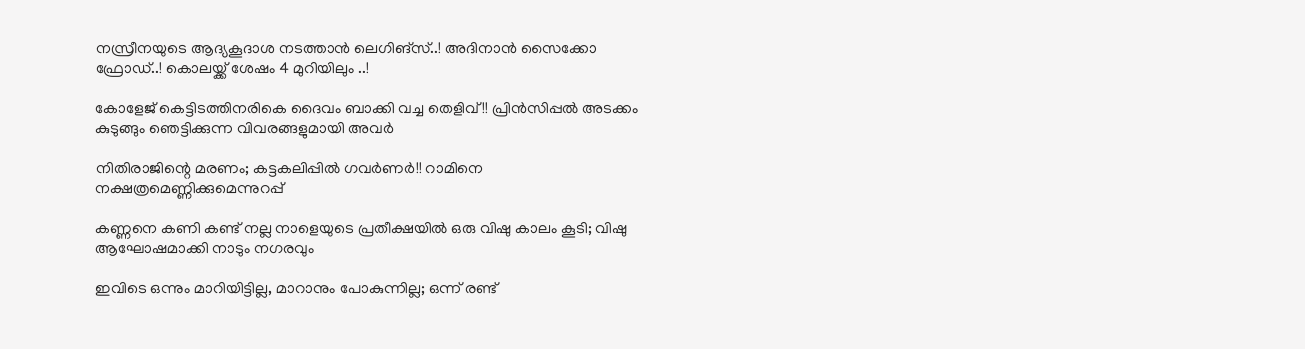നസ്രീനയുടെ ആദ്യകൂദാശ നടത്താൻ ലെഗിങ്സ്..! അദിനാന്‍ സൈക്കോ ഫ്രോഡ്..! കൊലയ്ക്ക് ശേഷം 4 മുറിയിലും ..!

കോളേജ് കെട്ടിടത്തിനരികെ ദൈവം ബാക്കി വച്ച തെളിവ് !! പ്രിൻസിപ്പൽ അടക്കം കുടുങ്ങും ഞെട്ടിക്കുന്ന വിവരങ്ങളുമായി അവർ

നിതിരാജിന്റെ മരണം; കട്ടകലിപ്പിൽ ഗവർണർ!! റാമിനെ നക്ഷത്രമെണ്ണിക്കുമെന്നുറപ്പ്

കണ്ണനെ കണി കണ്ട് നല്ല നാളെയുടെ പ്രതീക്ഷയിൽ ഒരു വിഷു കാലം കൂടി; വിഷു ആഘോഷമാക്കി നാടും നഗരവും

ഇവിടെ ഒന്നും മാറിയിട്ടില്ല, മാറാനും പോകുന്നില്ല; ഒന്ന് രണ്ട്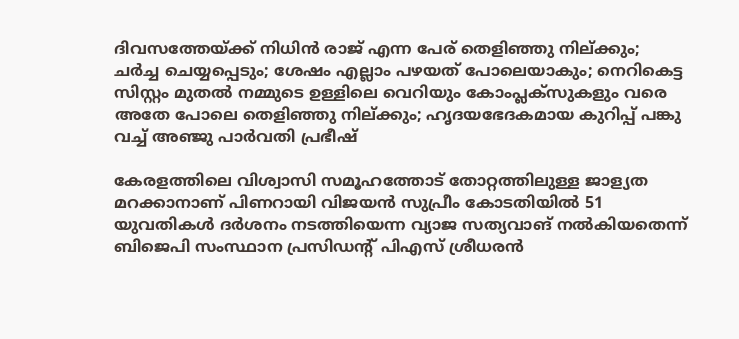ദിവസത്തേയ്ക്ക് നിധിൻ രാജ് എന്ന പേര് തെളിഞ്ഞു നില്ക്കും; ചർച്ച ചെയ്യപ്പെടും; ശേഷം എല്ലാം പഴയത് പോലെയാകും; നെറികെട്ട സിസ്റ്റം മുതൽ നമ്മുടെ ഉള്ളിലെ വെറിയും കോംപ്ലക്സുകളും വരെ അതേ പോലെ തെളിഞ്ഞു നില്ക്കും; ഹൃദയഭേദകമായ കുറിപ്പ് പങ്കു വച്ച് അഞ്ജു പാർവതി പ്രഭീഷ്

കേരളത്തിലെ വിശ്വാസി സമൂഹത്തോട് തോറ്റത്തിലുള്ള ജാള്യത മറക്കാനാണ് പിണറായി വിജയന്‍ സുപ്രീം കോടതിയില്‍ 51 യുവതികള്‍ ദര്‍ശനം നടത്തിയെന്ന വ്യാജ സത്യവാങ് നല്‍കിയതെന്ന് ബിജെപി സംസ്ഥാന പ്രസിഡന്റ് പിഎസ് ശ്രീധരന്‍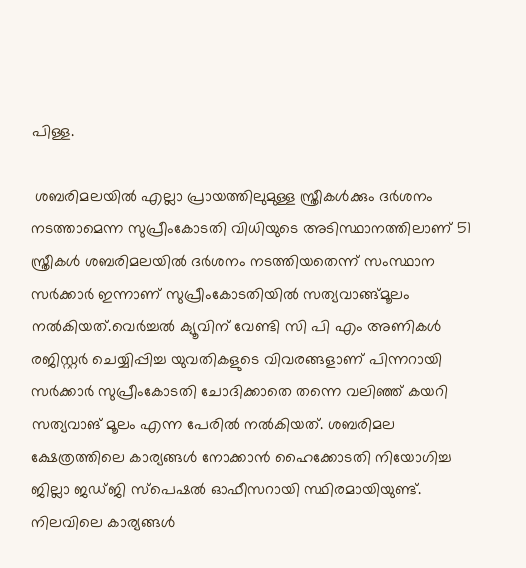പിള്ള.

 ശബരിമലയില്‍ എല്ലാ പ്രായത്തിലുമുള്ള സ്ത്രീകള്‍ക്കും ദര്‍ശനം നടത്താമെന്ന സുപ്രീംകോടതി വിധിയുടെ അടിസ്ഥാനത്തിലാണ് 51 സ്ത്രീകള്‍ ശബരിമലയില്‍ ദര്‍ശനം നടത്തിയതെന്ന് സംസ്ഥാന സര്‍ക്കാര്‍ ഇന്നാണ് സുപ്രീംകോടതിയില്‍ സത്യവാങ്ങ്‍മൂലം നല്‍കിയത്.വെര്‍ച്ചല്‍ ക്യൂവിന് വേണ്ടി സി പി എം അണികള്‍ രജിസ്റ്റര്‍ ചെയ്യിപ്പിച്ച യുവതികളുടെ വിവരങ്ങളാണ് പിന്നറായി സര്‍ക്കാര്‍ സുപ്രീംകോടതി ചോദിക്കാതെ തന്നെ വലിഞ്ഞ് കയറി സത്യവാങ് മൂലം എന്ന പേരില്‍ നല്‍കിയത്. ശബരിമല ക്ഷേത്രത്തിലെ കാര്യങ്ങള്‍ നോക്കാന്‍ ഹൈക്കോടതി നിയോഗിച്ച ജില്ലാ ജഡ്ജി സ്‌പെഷല്‍ ഓഫീസറായി സ്ഥിരമായിയുണ്ട്. നിലവിലെ കാര്യങ്ങള്‍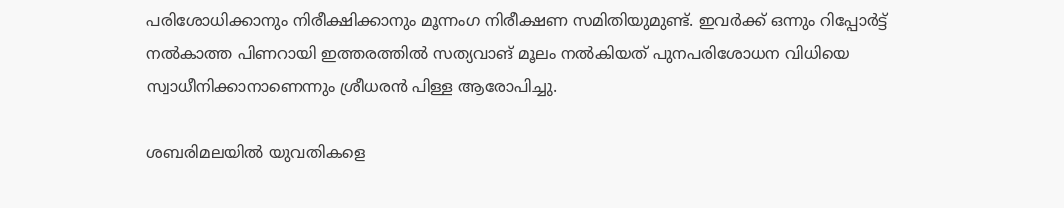പരിശോധിക്കാനും നിരീക്ഷിക്കാനും മൂന്നംഗ നിരീക്ഷണ സമിതിയുമുണ്ട്. ഇവര്‍ക്ക് ഒന്നും റിപ്പോര്‍ട്ട് നല്‍കാത്ത പിണറായി ഇത്തരത്തില്‍ സത്യവാങ് മൂലം നല്‍കിയത് പുനപരിശോധന വിധിയെ സ്വാധീനിക്കാനാണെന്നും ശ്രീധരന്‍ പിള്ള ആരോപിച്ചു.

ശബരിമലയില്‍ യുവതികളെ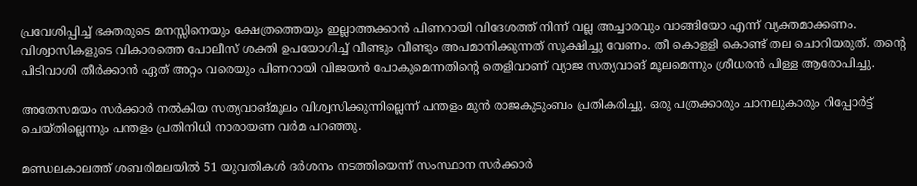പ്രവേശിപ്പിച്ച്‌ ഭക്തരുടെ മനസ്സിനെയും ക്ഷേത്രത്തെയും ഇല്ലാത്തക്കാന്‍ പിണറായി വിദേശത്ത് നിന്ന് വല്ല അച്ചാരവും വാങ്ങിയോ എന്ന് വ്യക്തമാക്കണം. വിശ്വാസികളുടെ വികാരത്തെ പോലീസ് ശക്തി ഉപയോഗിച്ച്‌ വീണ്ടും വീണ്ടും അപമാനിക്കുന്നത് സൂക്ഷിച്ചു വേണം. തീ കൊളളി കൊണ്ട് തല ചൊറിയരുത്. തന്‍റെ പിടിവാശി തീര്‍ക്കാന്‍ ഏത് അറ്റം വരെയും പിണറായി വിജയന്‍ പോകുമെന്നതിന്‍റെ തെളിവാണ് വ്യാജ സത്യവാങ് മൂലമെന്നും ശ്രീധരന്‍ പിള്ള ആരോപിച്ചു.

അതേസമയം സര്‍ക്കാര്‍ നല്‍കിയ സത്യവാങ്മൂലം വിശ്വസിക്കുന്നില്ലെന്ന് പന്തളം മുന്‍ രാജകുടുംബം പ്രതികരിച്ചു. ഒരു പത്രക്കാരും ചാനലുകാരും റിപ്പോര്‍ട്ട് ചെയ്തില്ലെന്നും പന്തളം പ്രതിനിധി നാരായണ വര്‍മ പറഞ്ഞു.

മണ്ഡലകാലത്ത് ശബരിമലയില്‍ 51 യുവതികള്‍ ദര്‍ശനം നടത്തിയെന്ന് സംസ്ഥാന സര്‍ക്കാര്‍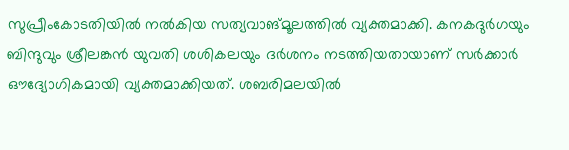സുപ്രീംകോടതിയില്‍ നല്‍കിയ സത്യവാങ്മൂലത്തില്‍ വ്യക്തമാക്കി. കനകദുര്‍ഗയും ബിന്ദുവും ശ്രീലങ്കന്‍ യുവതി ശശികലയും ദര്‍ശനം നടത്തിയതായാണ് സര്‍ക്കാര്‍ ഔദ്യോഗികമായി വ്യക്തമാക്കിയത്. ശബരിമലയില്‍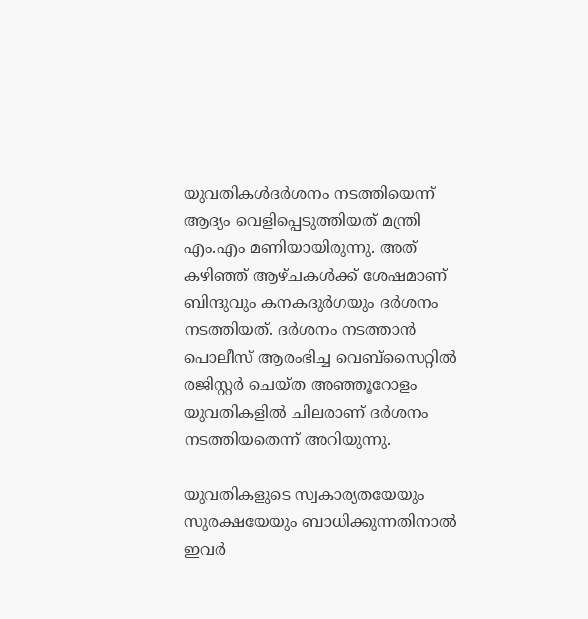യുവതികള്‍ദര്‍ശനം നടത്തിയെന്ന് ആദ്യം വെളിപ്പെടുത്തിയത് മന്ത്രി എം.എം മണിയായിരുന്നു. അത് കഴിഞ്ഞ് ആഴ്ചകള്‍ക്ക് ശേഷമാണ് ബിന്ദുവും കനകദുര്‍ഗയും ദര്‍ശനം നടത്തിയത്. ദര്‍ശനം നടത്താന്‍ പൊലീസ് ആരംഭിച്ച വെബ്‌സൈറ്റില്‍ രജിസ്റ്റര്‍ ചെയ്ത അഞ്ഞൂറോളം യുവതികളില്‍ ചിലരാണ് ദര്‍ശനം നടത്തിയതെന്ന് അറിയുന്നു.

യുവതികളുടെ സ്വകാര്യതയേയും സുരക്ഷയേയും ബാധിക്കുന്നതിനാല്‍ ഇവര്‍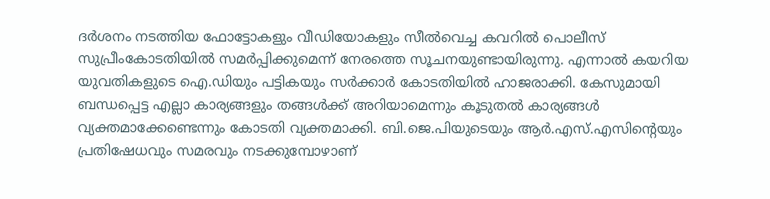ദര്‍ശനം നടത്തിയ ഫോട്ടോകളും വീഡിയോകളും സീല്‍വെച്ച കവറില്‍ പൊലീസ് സുപ്രീംകോടതിയില്‍ സമര്‍പ്പിക്കുമെന്ന് നേരത്തെ സൂചനയുണ്ടായിരുന്നു. എന്നാല്‍ കയറിയ യുവതികളുടെ ഐ.ഡിയും പട്ടികയും സര്‍ക്കാര്‍ കോടതിയില്‍ ഹാജരാക്കി. കേസുമായി ബന്ധപ്പെട്ട എല്ലാ കാര്യങ്ങളും തങ്ങള്‍ക്ക് അറിയാമെന്നും കൂടുതല്‍ കാര്യങ്ങള്‍ വ്യക്തമാക്കേണ്ടെന്നും കോടതി വ്യക്തമാക്കി. ബി.ജെ.പിയുടെയും ആര്‍.എസ്.എസിന്റെയും പ്രതിഷേധവും സമരവും നടക്കുമ്പോഴാണ്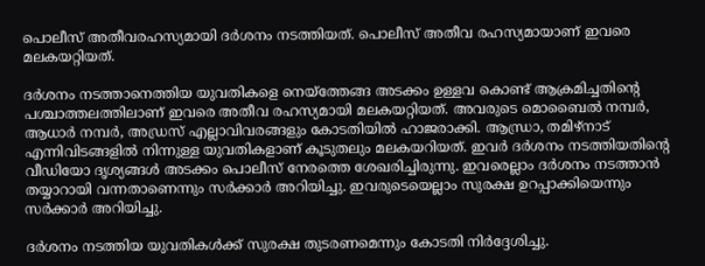പൊലീസ് അതീവരഹസ്യമായി ദര്‍ശനം നടത്തിയത്. പൊലീസ് അതീവ രഹസ്യമായാണ് ഇവരെ മലകയറ്റിയത്.

ദര്‍ശനം നടത്താനെത്തിയ യുവതികളെ നെയ്‌ത്തേങ്ങ അടക്കം ഉള്ളവ കൊണ്ട് ആക്രമിച്ചതിന്റെ പശ്ചാത്തലത്തിലാണ് ഇവരെ അതീവ രഹസ്യമായി മലകയറ്റിയത്. അവരുടെ മൊബൈല്‍ നമ്പര്‍, ആധാര്‍ നമ്പര്‍, അഡ്രസ് എല്ലാവിവരങ്ങളും കോടതിയില്‍ ഹാജരാക്കി. ആന്ധ്രാ, തമിഴ്‌നാട് എന്നിവിടങ്ങളില്‍ നിന്നുള്ള യുവതികളാണ് കൂടുതലും മലകയറിയത്. ഇവര്‍ ദര്‍ശനം നടത്തിയതിന്റെ വീഡിയോ ദൃശ്യങ്ങള്‍ അടക്കം പൊലീസ് നേരത്തെ ശേഖരിച്ചിരുന്നു. ഇവരെല്ലാം ദര്‍ശനം നടത്താന്‍ തയ്യാറായി വന്നതാണെന്നും സര്‍ക്കാര്‍ അറിയിച്ചു. ഇവരുടെയെല്ലാം സുരക്ഷ ഉറപ്പാക്കിയെന്നും സര്‍ക്കാര്‍ അറിയിച്ചു.

ദര്‍ശനം നടത്തിയ യുവതികള്‍ക്ക് സുരക്ഷ തുടരണമെന്നും കോടതി നിര്‍ദ്ദേശിച്ചു.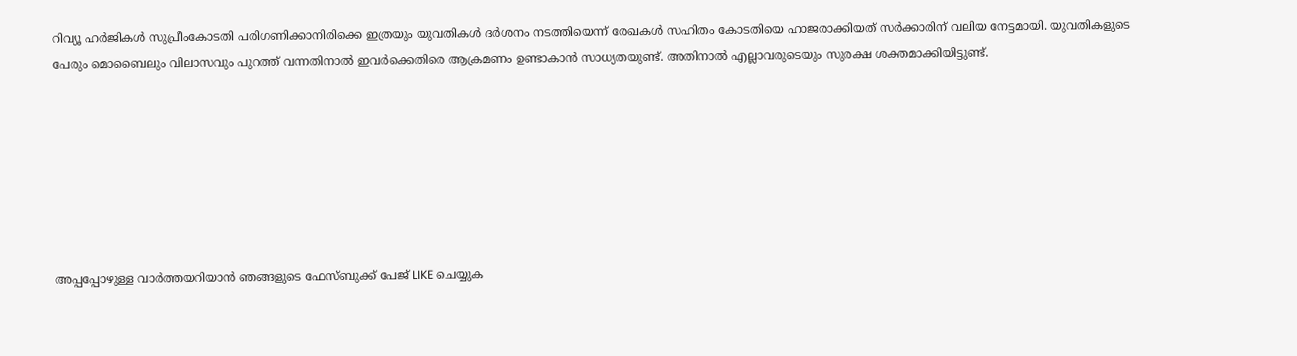റിവ്യൂ ഹര്‍ജികള്‍ സുപ്രീംകോടതി പരിഗണിക്കാനിരിക്കെ ഇത്രയും യുവതികള്‍ ദര്‍ശനം നടത്തിയെന്ന് രേഖകള്‍ സഹിതം കോടതിയെ ഹാജരാക്കിയത് സര്‍ക്കാരിന് വലിയ നേട്ടമായി. യുവതികളുടെ പേരും മൊബൈലും വിലാസവും പുറത്ത് വന്നതിനാല്‍ ഇവര്‍ക്കെതിരെ ആക്രമണം ഉണ്ടാകാന്‍ സാധ്യതയുണ്ട്. അതിനാല്‍ എല്ലാവരുടെയും സുരക്ഷ ശക്തമാക്കിയിട്ടുണ്ട്.







അപ്പപ്പോഴുള്ള വാര്‍ത്തയറിയാന്‍ ഞങ്ങളുടെ ഫേസ്‌ബുക്ക്‌ പേജ് LIKE ചെയ്യുക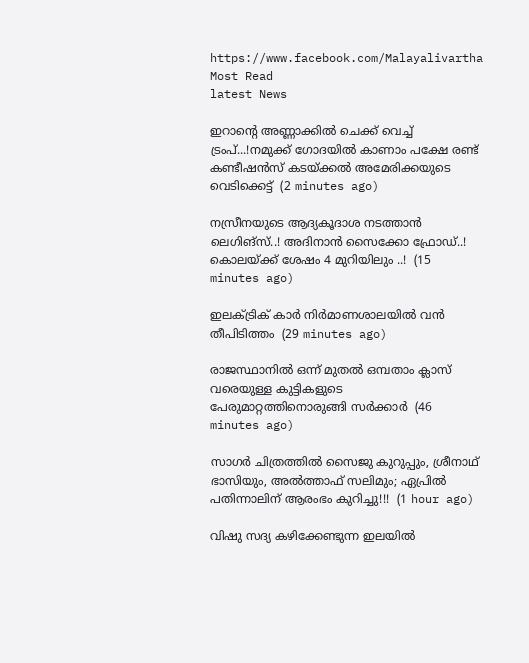https://www.facebook.com/Malayalivartha
Most Read
latest News

ഇറാന്റെ അണ്ണാക്കിൽ ചെക്ക്‌ വെച്ച് ട്രംപ്...!നമുക്ക് ഗോദയിൽ കാണാം പക്ഷേ രണ്ട് കണ്ടീഷൻസ്‌ കടയ്ക്കൽ അമേരിക്കയുടെ വെടിക്കെട്ട്  (2 minutes ago)

നസ്രീനയുടെ ആദ്യകൂദാശ നടത്താൻ ലെഗിങ്സ്..! അദിനാന്‍ സൈക്കോ ഫ്രോഡ്..! കൊലയ്ക്ക് ശേഷം 4 മുറിയിലും ..!  (15 minutes ago)

ഇലക്ട്രിക് കാര്‍ നിര്‍മാണശാലയില്‍ വന്‍ തീപിടിത്തം  (29 minutes ago)

രാജസ്ഥാനില്‍ ഒന്ന് മുതല്‍ ഒമ്പതാം ക്ലാസ് വരെയുള്ള കുട്ടികളുടെ പേരുമാറ്റത്തിനൊരുങ്ങി സര്‍ക്കാര്‍  (46 minutes ago)

സാഗർ ചിത്രത്തിൽ സൈജു കുറുപ്പും, ശ്രീനാഥ് ഭാസിയും, അൽത്താഫ് സലിമും; ഏപ്രിൽ പതിന്നാലിന് ആരംഭം കുറിച്ചു!!!  (1 hour ago)

വിഷു സദ്യ കഴിക്കേണ്ടുന്ന ഇലയിൽ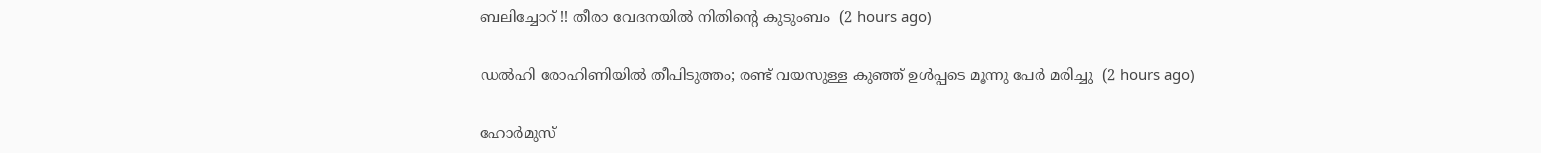ബലിച്ചോറ് !! തീരാ വേദനയിൽ നിതിന്റെ കുടുംബം  (2 hours ago)

ഡൽഹി രോഹിണിയിൽ തീപിടുത്തം; രണ്ട് വയസുള്ള കുഞ്ഞ് ഉൾപ്പടെ മൂന്നു പേർ മരിച്ചു  (2 hours ago)

ഹോര്‍മുസ്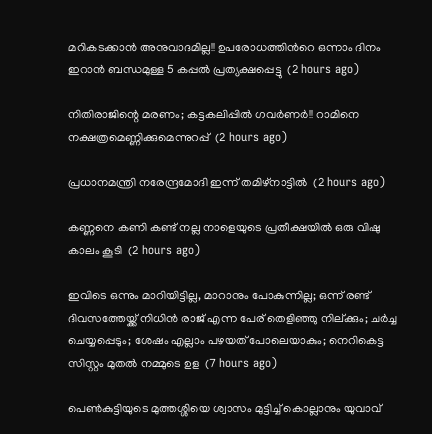മറികടക്കാൻ അനുവാദമില്ല!! ഉപരോധത്തിന്‍റെ ഒന്നാം ദിനം ഇറാന്‍ ബന്ധമുള്ള 5 കപ്പൽ പ്രത്യക്ഷപ്പെട്ടു  (2 hours ago)

നിതിരാജിന്റെ മരണം; കട്ടകലിപ്പിൽ ഗവർണർ!! റാമിനെ നക്ഷത്രമെണ്ണിക്കുമെന്നുറപ്പ്  (2 hours ago)

പ്രധാനമന്ത്രി നരേന്ദ്രമോദി ഇന്ന് തമിഴ്നാട്ടിൽ  (2 hours ago)

കണ്ണനെ കണി കണ്ട് നല്ല നാളെയുടെ പ്രതീക്ഷയിൽ ഒരു വിഷു കാലം കൂടി  (2 hours ago)

ഇവിടെ ഒന്നും മാറിയിട്ടില്ല, മാറാനും പോകുന്നില്ല; ഒന്ന് രണ്ട് ദിവസത്തേയ്ക്ക് നിധിൻ രാജ് എന്ന പേര് തെളിഞ്ഞു നില്ക്കും; ചർച്ച ചെയ്യപ്പെടും; ശേഷം എല്ലാം പഴയത് പോലെയാകും; നെറികെട്ട സിസ്റ്റം മുതൽ നമ്മുടെ ഉള  (7 hours ago)

പെൺകുട്ടിയുടെ മുത്തശ്ശിയെ ശ്വാസം മുട്ടിച്ച് കൊല്ലാനും യുവാവ്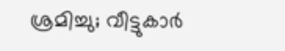ശ്രമിച്ചു; വീട്ടുകാർ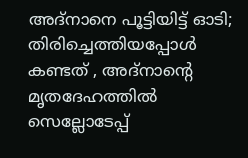അദ്‌നാനെ പൂട്ടിയിട്ട് ഓടി; തിരിച്ചെത്തിയപ്പോൾ കണ്ടത് , അദ്‌നാന്റെ മൃതദേഹത്തിൽ സെല്ലോടേപ്പ്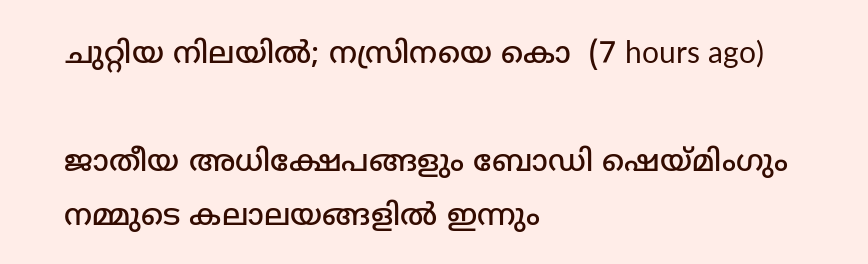ചുറ്റിയ നിലയിൽ; നസ്രിനയെ കൊ  (7 hours ago)

ജാതീയ അധിക്ഷേപങ്ങളും ബോഡി ഷെയ്മിംഗും നമ്മുടെ കലാലയങ്ങളിൽ ഇന്നും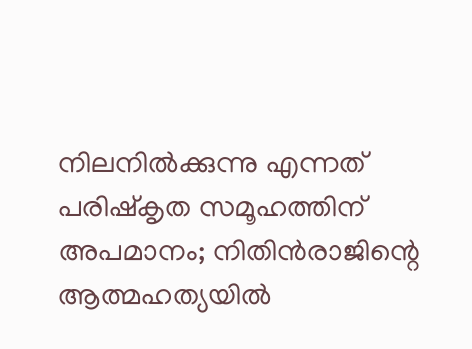നിലനിൽക്കുന്നു എന്നത് പരിഷ്കൃത സമൂഹത്തിന് അപമാനം; നിതിൻരാജിന്റെ ആത്മഹത്യയിൽ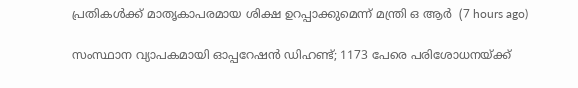പ്രതികൾക്ക് മാതൃകാപരമായ ശിക്ഷ ഉറപ്പാക്കുമെന്ന് മന്ത്രി ഒ ആർ  (7 hours ago)

സംസ്ഥാന വ്യാപകമായി ഓപ്പറേഷന്‍ ഡിഹണ്ട്; 1173 പേരെ പരിശോധനയ്ക്ക്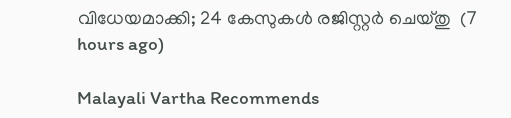വിധേയമാക്കി; 24 കേസുകള്‍ രജിസ്റ്റര്‍ ചെയ്തു  (7 hours ago)

Malayali Vartha Recommends